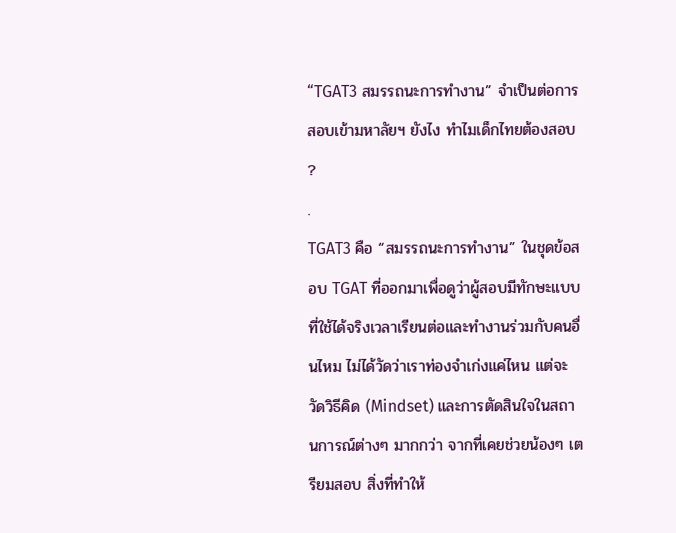“TGAT3 สมรรถนะการทำงาน” จำเป็นต่อการสอบเข้ามหาลัยฯ ยังไง ทำไมเด็กไทยต้องสอบ ?
.
TGAT3 คือ “สมรรถนะการทำงาน” ในชุดข้อสอบ TGAT ที่ออกมาเพื่อดูว่าผู้สอบมีทักษะแบบที่ใช้ได้จริงเวลาเรียนต่อและทำงานร่วมกับคนอื่นไหม ไม่ได้วัดว่าเราท่องจำเก่งแค่ไหน แต่จะวัดวิธีคิด (Mindset) และการตัดสินใจในสถานการณ์ต่างๆ มากกว่า จากที่เคยช่วยน้องๆ เตรียมสอบ สิ่งที่ทำให้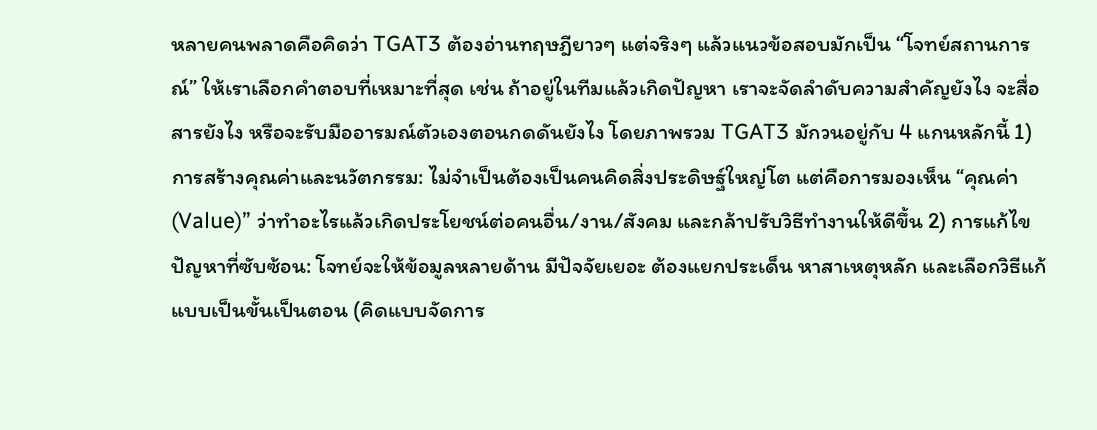หลายคนพลาดคือคิดว่า TGAT3 ต้องอ่านทฤษฎียาวๆ แต่จริงๆ แล้วแนวข้อสอบมักเป็น “โจทย์สถานการณ์” ให้เราเลือกคำตอบที่เหมาะที่สุด เช่น ถ้าอยู่ในทีมแล้วเกิดปัญหา เราจะจัดลำดับความสำคัญยังไง จะสื่อสารยังไง หรือจะรับมืออารมณ์ตัวเองตอนกดดันยังไง โดยภาพรวม TGAT3 มักวนอยู่กับ 4 แกนหลักนี้ 1) การสร้างคุณค่าและนวัตกรรม: ไม่จำเป็นต้องเป็นคนคิดสิ่งประดิษฐ์ใหญ่โต แต่คือการมองเห็น “คุณค่า (Value)” ว่าทำอะไรแล้วเกิดประโยชน์ต่อคนอื่น/งาน/สังคม และกล้าปรับวิธีทำงานให้ดีขึ้น 2) การแก้ไขปัญหาที่ซับซ้อน: โจทย์จะให้ข้อมูลหลายด้าน มีปัจจัยเยอะ ต้องแยกประเด็น หาสาเหตุหลัก และเลือกวิธีแก้แบบเป็นขั้นเป็นตอน (คิดแบบจัดการ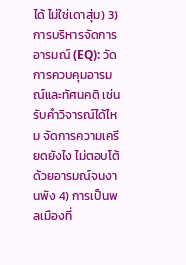ได้ ไม่ใช่เดาสุ่ม) 3) การบริหารจัดการอารมณ์ (EQ): วัดการควบคุมอารมณ์และทัศนคติ เช่น รับคำวิจารณ์ได้ไหม จัดการความเครียดยังไง ไม่ตอบโต้ด้วยอารมณ์จนงานพัง 4) การเป็นพลเมืองที่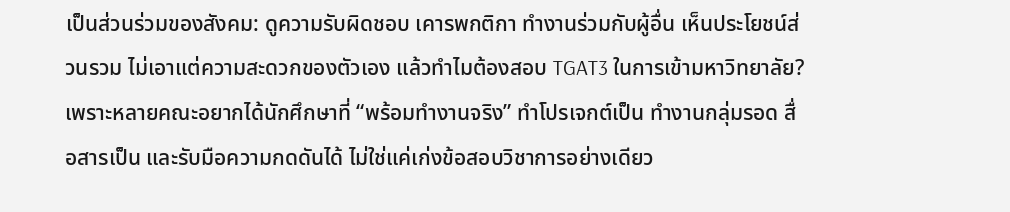เป็นส่วนร่วมของสังคม: ดูความรับผิดชอบ เคารพกติกา ทำงานร่วมกับผู้อื่น เห็นประโยชน์ส่วนรวม ไม่เอาแต่ความสะดวกของตัวเอง แล้วทำไมต้องสอบ TGAT3 ในการเข้ามหาวิทยาลัย? เพราะหลายคณะอยากได้นักศึกษาที่ “พร้อมทำงานจริง” ทำโปรเจกต์เป็น ทำงานกลุ่มรอด สื่อสารเป็น และรับมือความกดดันได้ ไม่ใช่แค่เก่งข้อสอบวิชาการอย่างเดียว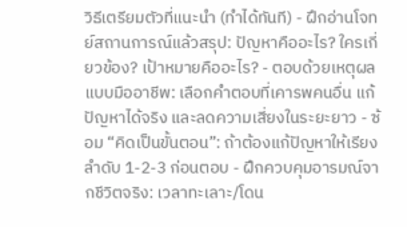วิธีเตรียมตัวที่แนะนำ (ทำได้ทันที) - ฝึกอ่านโจทย์สถานการณ์แล้วสรุป: ปัญหาคืออะไร? ใครเกี่ยวข้อง? เป้าหมายคืออะไร? - ตอบด้วยเหตุผลแบบมืออาชีพ: เลือกคำตอบที่เคารพคนอื่น แก้ปัญหาได้จริง และลดความเสี่ยงในระยะยาว - ซ้อม “คิดเป็นขั้นตอน”: ถ้าต้องแก้ปัญหาให้เรียงลำดับ 1-2-3 ก่อนตอบ - ฝึกควบคุมอารมณ์จากชีวิตจริง: เวลาทะเลาะ/โดน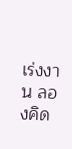เร่งงาน ลองคิด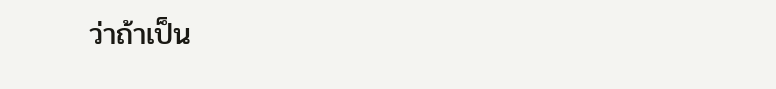ว่าถ้าเป็น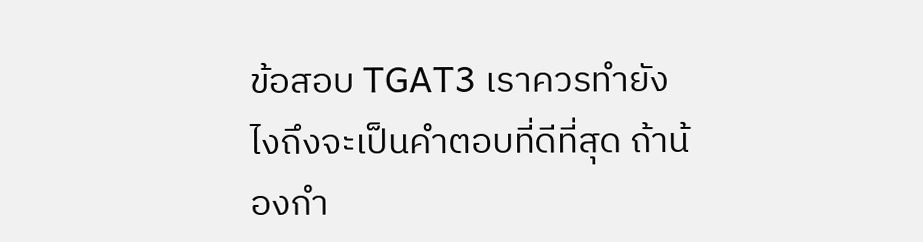ข้อสอบ TGAT3 เราควรทำยังไงถึงจะเป็นคำตอบที่ดีที่สุด ถ้าน้องกำ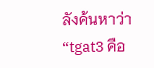ลังค้นหาว่า “tgat3 คือ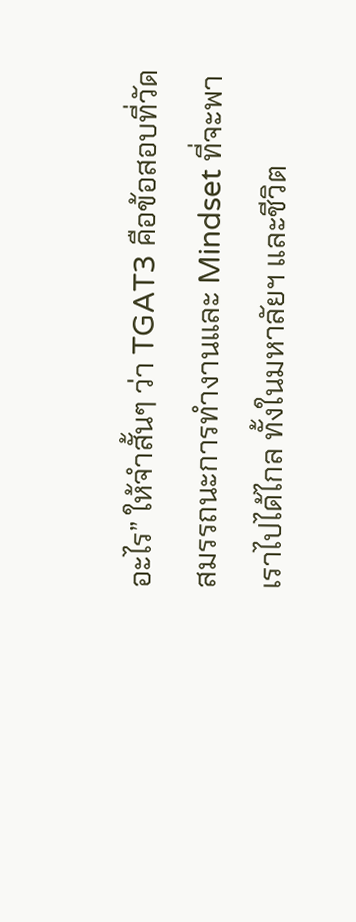อะไร” ให้จำสั้นๆ ว่า TGAT3 คือข้อสอบที่วัดสมรรถนะการทำงานและ Mindset ที่จะพาเราไปได้ไกล ทั้งในมหาลัยฯ และชีวิต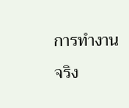การทำงานจริง